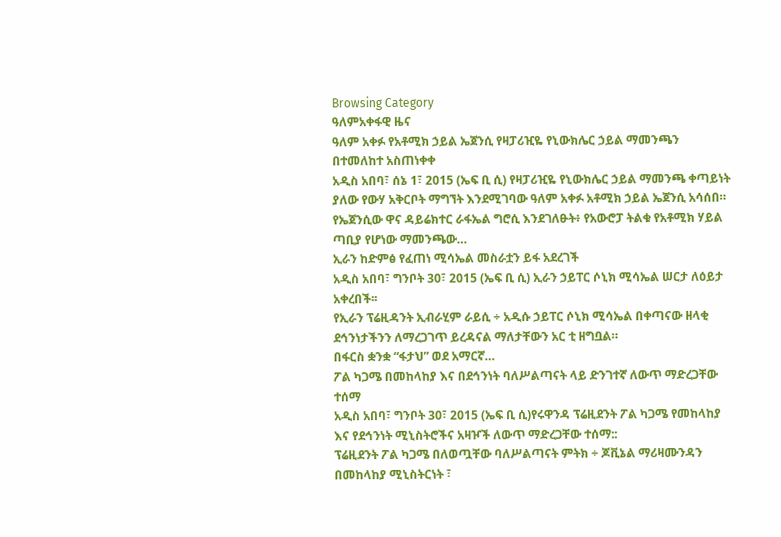Browsing Category
ዓለምአቀፋዊ ዜና
ዓለም አቀፉ የአቶሚክ ኃይል ኤጀንሲ የዛፓሪዢዬ የኒውክሌር ኃይል ማመንጫን በተመለከተ አስጠነቀቀ
አዲስ አበባ፣ ሰኔ 1፣ 2015 (ኤፍ ቢ ሲ) የዛፓሪዢዬ የኒውክሌር ኃይል ማመንጫ ቀጣይነት ያለው የውሃ አቅርቦት ማግኘት እንደሚገባው ዓለም አቀፉ አቶሚክ ኃይል ኤጀንሲ አሳሰበ።
የኤጀንሲው ዋና ዳይሬክተር ራፋኤል ግሮሲ እንደገለፁት፥ የአውሮፓ ትልቁ የአቶሚክ ሃይል ጣቢያ የሆነው ማመንጫው…
ኢራን ከድምፅ የፈጠነ ሚሳኤል መስራቷን ይፋ አደረገች
አዲስ አበባ፣ ግንቦት 30፣ 2015 (ኤፍ ቢ ሲ) ኢራን ኃይፐር ሶኒክ ሚሳኤል ሠርታ ለዕይታ አቀረበች፡፡
የኢራን ፕሬዚዳንት ኢብራሂም ራይሲ ÷ አዲሱ ኃይፐር ሶኒክ ሚሳኤል በቀጣናው ዘላቂ ደኅንነታችንን ለማረጋገጥ ይረዳናል ማለታቸውን አር ቲ ዘግቧል።
በፋርስ ቋንቋ “ፋታህ” ወደ አማርኛ…
ፖል ካጋሜ በመከላከያ እና በደኅንነት ባለሥልጣናት ላይ ድንገተኛ ለውጥ ማድረጋቸው ተሰማ
አዲስ አበባ፣ ግንቦት 30፣ 2015 (ኤፍ ቢ ሲ)የሩዋንዳ ፕሬዚደንት ፖል ካጋሜ የመከላከያ እና የደኅንነት ሚኒስትሮችና አዛዦች ለውጥ ማድረጋቸው ተሰማ::
ፕሬዚደንት ፖል ካጋሜ በለወጧቸው ባለሥልጣናት ምትክ ÷ ጆቪኔል ማሪዛሙንዳን በመከላከያ ሚኒስትርነት ፣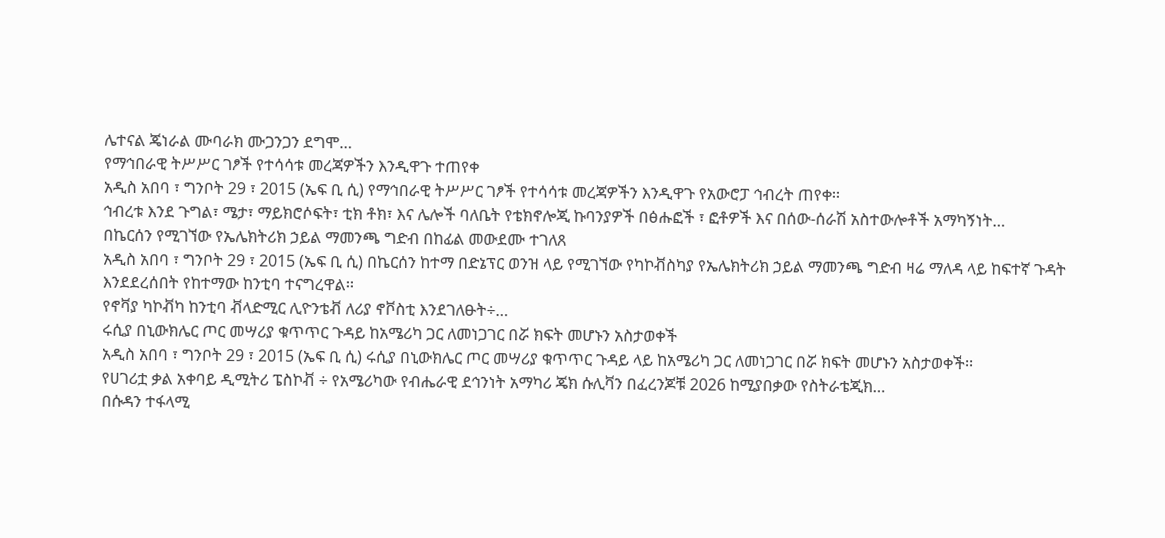ሌተናል ጄነራል ሙባራክ ሙጋንጋን ደግሞ…
የማኅበራዊ ትሥሥር ገፆች የተሳሳቱ መረጃዎችን እንዲዋጉ ተጠየቀ
አዲስ አበባ ፣ ግንቦት 29 ፣ 2015 (ኤፍ ቢ ሲ) የማኅበራዊ ትሥሥር ገፆች የተሳሳቱ መረጃዎችን እንዲዋጉ የአውሮፓ ኅብረት ጠየቀ፡፡
ኅብረቱ እንደ ጉግል፣ ሜታ፣ ማይክሮሶፍት፣ ቲክ ቶክ፣ እና ሌሎች ባለቤት የቴክኖሎጂ ኩባንያዎች በፅሑፎች ፣ ፎቶዎች እና በሰው-ሰራሽ አስተውሎቶች አማካኝነት…
በኬርሰን የሚገኘው የኤሌክትሪክ ኃይል ማመንጫ ግድብ በከፊል መውደሙ ተገለጸ
አዲስ አበባ ፣ ግንቦት 29 ፣ 2015 (ኤፍ ቢ ሲ) በኬርሰን ከተማ በድኔፕር ወንዝ ላይ የሚገኘው የካኮቭስካያ የኤሌክትሪክ ኃይል ማመንጫ ግድብ ዛሬ ማለዳ ላይ ከፍተኛ ጉዳት እንደደረሰበት የከተማው ከንቲባ ተናግረዋል፡፡
የኖቫያ ካኮቭካ ከንቲባ ቭላድሚር ሊዮንቴቭ ለሪያ ኖቮስቲ እንደገለፁት÷…
ሩሲያ በኒውክሌር ጦር መሣሪያ ቁጥጥር ጉዳይ ከአሜሪካ ጋር ለመነጋገር በሯ ክፍት መሆኑን አስታወቀች
አዲስ አበባ ፣ ግንቦት 29 ፣ 2015 (ኤፍ ቢ ሲ) ሩሲያ በኒውክሌር ጦር መሣሪያ ቁጥጥር ጉዳይ ላይ ከአሜሪካ ጋር ለመነጋገር በሯ ክፍት መሆኑን አስታወቀች፡፡
የሀገሪቷ ቃል አቀባይ ዲሚትሪ ፔስኮቭ ÷ የአሜሪካው የብሔራዊ ደኅንነት አማካሪ ጄክ ሱሊቫን በፈረንጆቹ 2026 ከሚያበቃው የስትራቴጂክ…
በሱዳን ተፋላሚ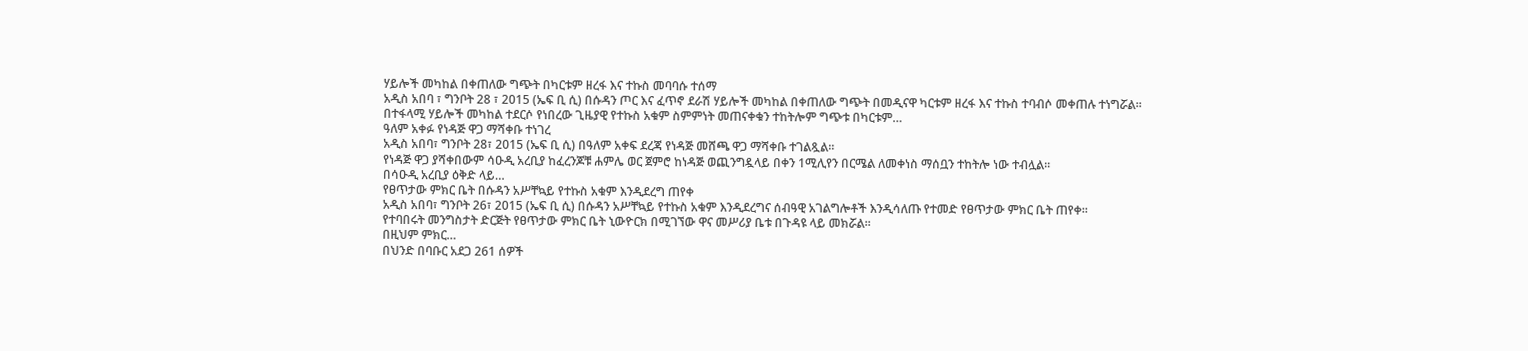ሃይሎች መካከል በቀጠለው ግጭት በካርቱም ዘረፋ እና ተኩስ መባባሱ ተሰማ
አዲስ አበባ ፣ ግንቦት 28 ፣ 2015 (ኤፍ ቢ ሲ) በሱዳን ጦር እና ፈጥኖ ደራሽ ሃይሎች መካከል በቀጠለው ግጭት በመዲናዋ ካርቱም ዘረፋ እና ተኩስ ተባብሶ መቀጠሉ ተነግሯል፡፡
በተፋላሚ ሃይሎች መካከል ተደርሶ የነበረው ጊዜያዊ የተኩስ አቁም ስምምነት መጠናቀቁን ተከትሎም ግጭቱ በካርቱም…
ዓለም አቀፉ የነዳጅ ዋጋ ማሻቀቡ ተነገረ
አዲስ አበባ፣ ግንቦት 28፣ 2015 (ኤፍ ቢ ሲ) በዓለም አቀፍ ደረጃ የነዳጅ መሸጫ ዋጋ ማሻቀቡ ተገልጿል፡፡
የነዳጅ ዋጋ ያሻቀበውም ሳዑዲ አረቢያ ከፈረንጆቹ ሐምሌ ወር ጀምሮ ከነዳጅ ወጪንግዷላይ በቀን 1ሚሊየን በርሜል ለመቀነስ ማሰቧን ተከትሎ ነው ተብሏል፡፡
በሳዑዲ አረቢያ ዕቅድ ላይ…
የፀጥታው ምክር ቤት በሱዳን አሥቸኳይ የተኩስ አቁም እንዲደረግ ጠየቀ
አዲስ አበባ፣ ግንቦት 26፣ 2015 (ኤፍ ቢ ሲ) በሱዳን አሥቸኳይ የተኩስ አቁም እንዲደረግና ሰብዓዊ አገልግሎቶች እንዲሳለጡ የተመድ የፀጥታው ምክር ቤት ጠየቀ፡፡
የተባበሩት መንግስታት ድርጅት የፀጥታው ምክር ቤት ኒውዮርክ በሚገኘው ዋና መሥሪያ ቤቱ በጉዳዩ ላይ መክሯል፡፡
በዚህም ምክር…
በህንድ በባቡር አደጋ 261 ሰዎች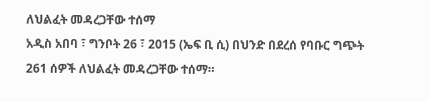ለህልፈት መዳረጋቸው ተሰማ
አዲስ አበባ ፣ ግንቦት 26 ፣ 2015 (ኤፍ ቢ ሲ) በህንድ በደረሰ የባቡር ግጭት 261 ሰዎች ለህልፈት መዳረጋቸው ተሰማ።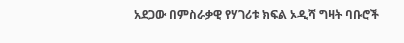አደጋው በምስራቃዊ የሃገሪቱ ክፍል ኦዲሻ ግዛት ባቡሮች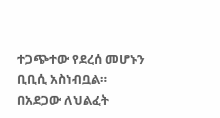ተጋጭተው የደረሰ መሆኑን ቢቢሲ አስነብቧል።
በአደጋው ለህልፈት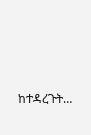ከተዳረጉት…